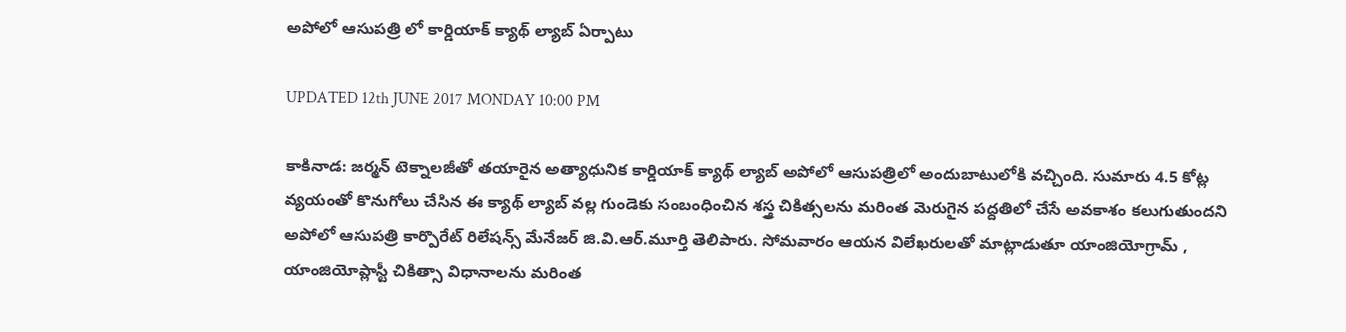అపోలో ఆసుపత్రి లో కార్డియాక్ క్యాథ్ ల్యాబ్ ఏర్పాటు

UPDATED 12th JUNE 2017 MONDAY 10:00 PM

కాకినాడ: జర్మన్ టెక్నాలజీతో తయారైన అత్యాధునిక కార్డియాక్ క్యాథ్ ల్యాబ్ అపోలో ఆసుపత్రిలో అందుబాటులోకి వచ్చింది. సుమారు 4.5 కోట్ల వ్యయంతో కొనుగోలు చేసిన ఈ క్యాథ్ ల్యాబ్ వల్ల గుండెకు సంబంధించిన శస్త్ర చికిత్సలను మరింత మెరుగైన పద్దతిలో చేసే అవకాశం కలుగుతుందని అపోలో ఆసుపత్రి కార్పొరేట్ రిలేషన్స్ మేనేజర్ జి.వి.ఆర్.మూర్తి తెలిపారు. సోమవారం ఆయన విలేఖరులతో మాట్లాడుతూ యాంజియోగ్రామ్ , యాంజియోప్లాస్టీ చికిత్సా విధానాలను మరింత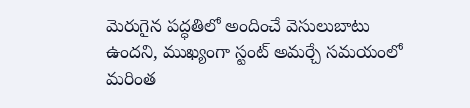మెరుగైన పద్ధతిలో అందించే వెసులుబాటు ఉందని, ముఖ్యంగా స్టంట్ అమర్చే సమయంలో మరింత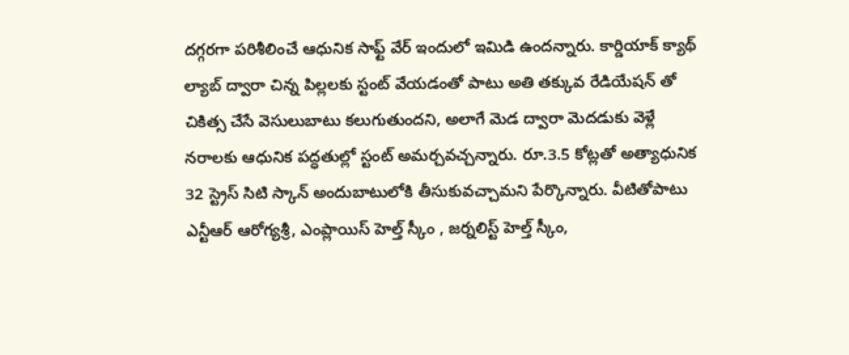దగ్గరగా పరిశీలించే ఆధునిక సాఫ్ట్ వేర్ ఇందులో ఇమిడి ఉందన్నారు. కార్డియాక్ క్యాథ్ ల్యాబ్ ద్వారా చిన్న పిల్లలకు స్టంట్ వేయడంతో పాటు అతి తక్కువ రేడియేషన్ తో చికిత్స చేసే వెసులుబాటు కలుగుతుందని, అలాగే మెడ ద్వారా మెదడుకు వెళ్లే నరాలకు ఆధునిక పద్ధతుల్లో స్టంట్ అమర్చవచ్చన్నారు. రూ.3.5 కోట్లతో అత్యాధునిక 32 స్ట్రెస్ సిటి స్కాన్ అందుబాటులోకి తీసుకువచ్చామని పేర్కొన్నారు. వీటితోపాటు ఎన్టీఆర్ ఆరోగ్యశ్రీ, ఎంప్లాయిస్ హెల్త్ స్కీం , జర్నలిస్ట్ హెల్త్ స్కీం,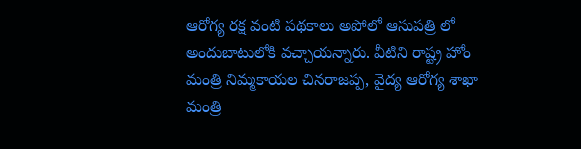ఆరోగ్య రక్ష వంటి పథకాలు అపోలో ఆసుపత్రి లో అందుబాటులోకి వచ్చాయన్నారు. వీటిని రాష్ట్ర హోం మంత్రి నిమ్మకాయల చినరాజప్ప, వైద్య ఆరోగ్య శాఖా మంత్రి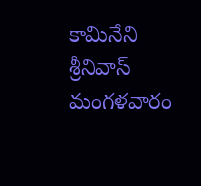కామినేని శ్రీనివాస్ మంగళవారం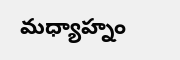మధ్యాహ్నం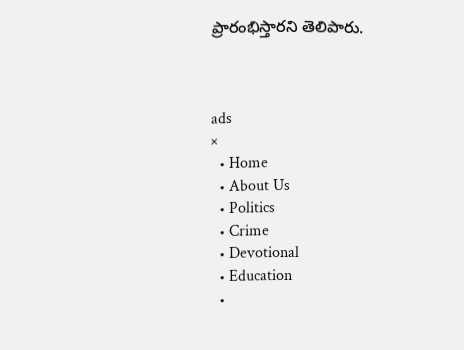ప్రారంభిస్తారని తెలిపారు.



ads
×
  • Home
  • About Us
  • Politics
  • Crime
  • Devotional
  • Education
  •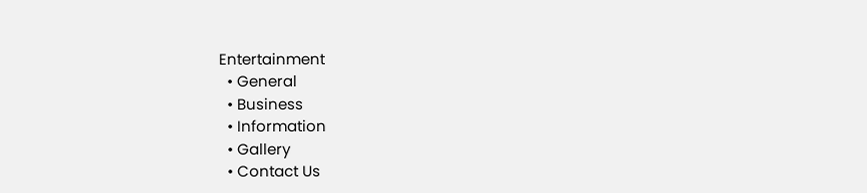Entertainment
  • General
  • Business
  • Information
  • Gallery
  • Contact Us